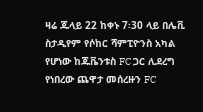ዛሬ ጁላይ 22 ከቀኑ 7፡30 ላይ በሌቪ ስታዲየም የሶከር ሻምፒዮንስ አካል የሆነው ከጁቬንቱስ FC ጋር ሊደረግ የነበረው ጨዋታ መሰረዙን FC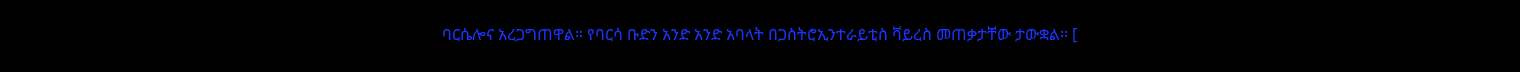ባርሴሎና አረጋግጠዋል። የባርሳ ቡድን አንድ አንድ አባላት በጋስትሮኢንተራይቲስ ቫይረስ መጠቃታቸው ታውቋል። [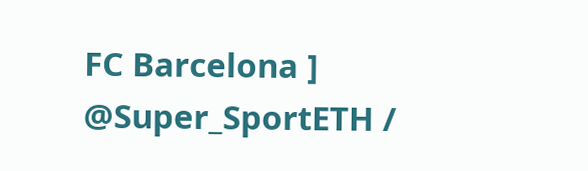FC Barcelona ] @Super_SportETH /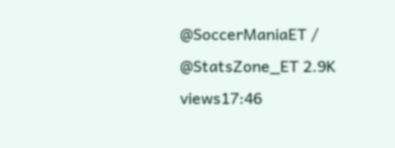@SoccerManiaET / @StatsZone_ET 2.9K views17:46